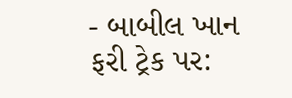- બાબીલ ખાન ફરી ટ્રેક પર: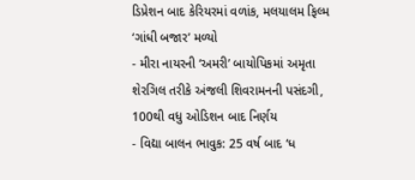ડિપ્રેશન બાદ કેરિયરમાં વળાંક, મલયાલમ ફિલ્મ ‘ગાંધી બજાર’ મળ્યો
- મીરા નાયરની ‘અમરી’ બાયોપિકમાં અમૃતા શેરગિલ તરીકે અંજલી શિવરામનની પસંદગી, 100થી વધુ ઓડિશન બાદ નિર્ણય
- વિદ્યા બાલન ભાવુક: 25 વર્ષ બાદ ‘ધ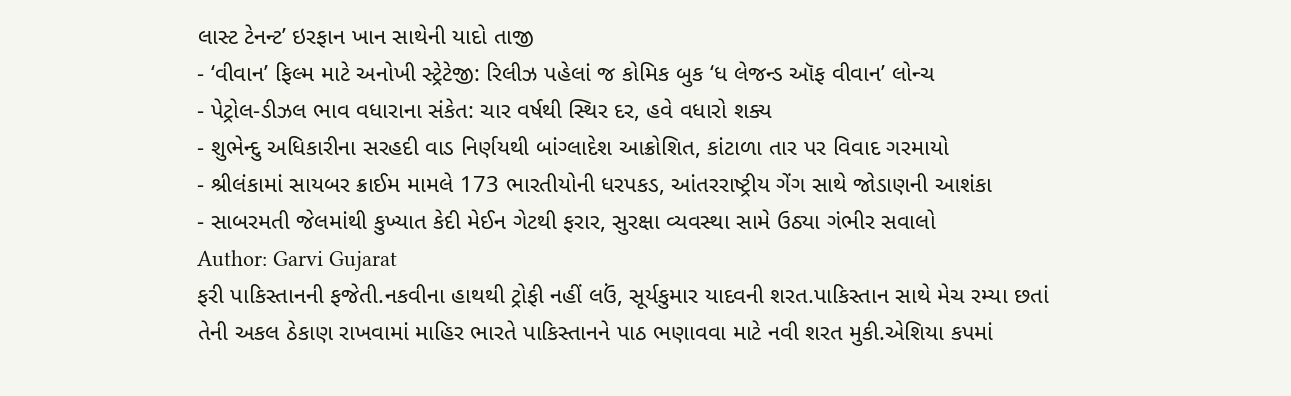લાસ્ટ ટેનન્ટ’ ઇરફાન ખાન સાથેની યાદો તાજી
- ‘વીવાન’ ફિલ્મ માટે અનોખી સ્ટ્રેટેજી: રિલીઝ પહેલાં જ કોમિક બુક ‘ધ લેજન્ડ ઑફ વીવાન’ લોન્ચ
- પેટ્રોલ-ડીઝલ ભાવ વધારાના સંકેત: ચાર વર્ષથી સ્થિર દર, હવે વધારો શક્ય
- શુભેન્દુ અધિકારીના સરહદી વાડ નિર્ણયથી બાંગ્લાદેશ આક્રોશિત, કાંટાળા તાર પર વિવાદ ગરમાયો
- શ્રીલંકામાં સાયબર ક્રાઈમ મામલે 173 ભારતીયોની ધરપકડ, આંતરરાષ્ટ્રીય ગેંગ સાથે જોડાણની આશંકા
- સાબરમતી જેલમાંથી કુખ્યાત કેદી મેઈન ગેટથી ફરાર, સુરક્ષા વ્યવસ્થા સામે ઉઠ્યા ગંભીર સવાલો
Author: Garvi Gujarat
ફરી પાકિસ્તાનની ફજેતી.નકવીના હાથથી ટ્રોફી નહીં લઉં, સૂર્યકુમાર યાદવની શરત.પાકિસ્તાન સાથે મેચ રમ્યા છતાં તેની અકલ ઠેકાણ રાખવામાં માહિર ભારતે પાકિસ્તાનને પાઠ ભણાવવા માટે નવી શરત મુકી.એશિયા કપમાં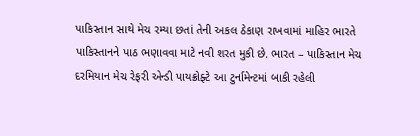પાકિસ્તાન સાથે મેચ રમ્યા છતાં તેની અકલ ઠેકાણ રાખવામાં માહિર ભારતે પાકિસ્તાનને પાઠ ભણાવવા માટે નવી શરત મુકી છે. ભારત – પાકિસ્તાન મેચ દરમિયાન મેચ રેફરી એન્ડી પાયક્રોફ્ટે આ ટુર્નામેન્ટમાં બાકી રહેલી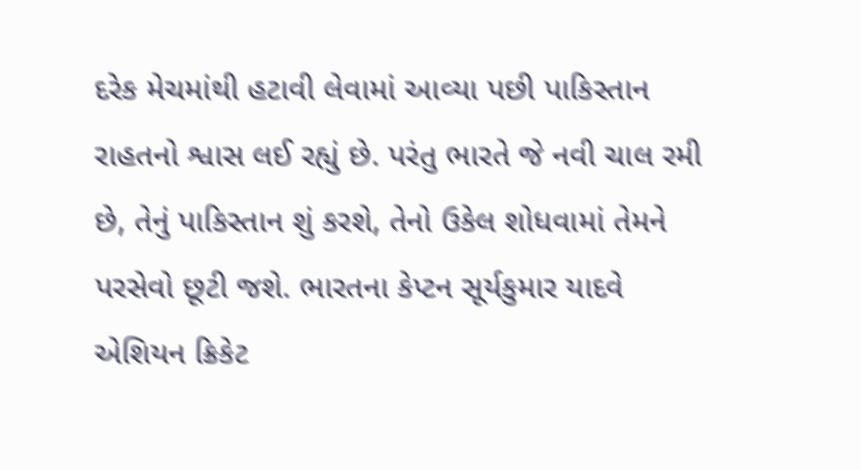દરેક મેચમાંથી હટાવી લેવામાં આવ્યા પછી પાકિસ્તાન રાહતનો શ્વાસ લઈ રહ્યું છે. પરંતુ ભારતે જે નવી ચાલ રમી છે, તેનું પાકિસ્તાન શું કરશે, તેનો ઉકેલ શોધવામાં તેમને પરસેવો છૂટી જશે. ભારતના કેપ્ટન સૂર્યકુમાર યાદવે એશિયન ક્રિકેટ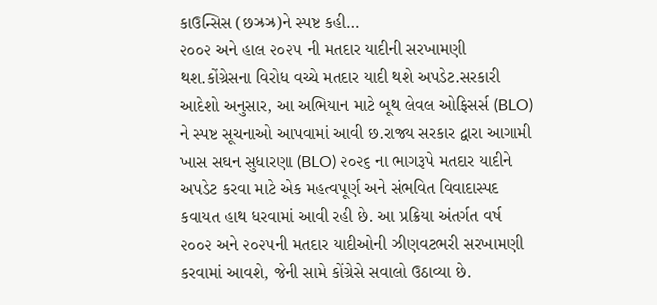કાઉન્સિસ (છઝ્રઝ્ર)ને સ્પષ્ટ કહી…
૨૦૦૨ અને હાલ ૨૦૨૫ ની મતદાર યાદીની સરખામણી થશ.કોંગ્રેસના વિરોધ વચ્ચે મતદાર યાદી થશે અપડેટ.સરકારી આદેશો અનુસાર, આ અભિયાન માટે બૂથ લેવલ ઓફિસર્સ (BLO) ને સ્પષ્ટ સૂચનાઓ આપવામાં આવી છ.રાજ્ય સરકાર દ્વારા આગામી ખાસ સઘન સુધારણા (BLO) ૨૦૨૬ ના ભાગરૂપે મતદાર યાદીને અપડેટ કરવા માટે એક મહત્વપૂર્ણ અને સંભવિત વિવાદાસ્પદ કવાયત હાથ ધરવામાં આવી રહી છે. આ પ્રક્રિયા અંતર્ગત વર્ષ ૨૦૦૨ અને ૨૦૨૫ની મતદાર યાદીઓની ઝીણવટભરી સરખામણી કરવામાં આવશે, જેની સામે કોંગ્રેસે સવાલો ઉઠાવ્યા છે.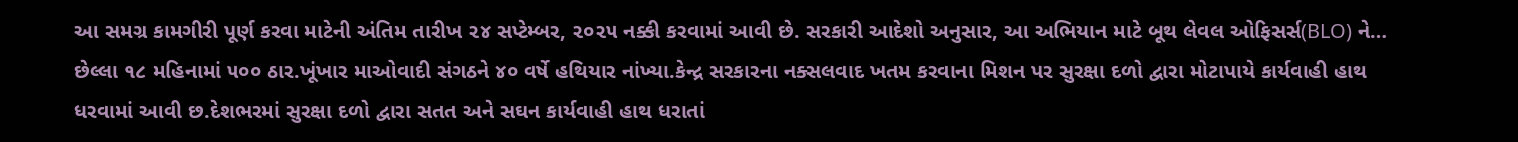આ સમગ્ર કામગીરી પૂર્ણ કરવા માટેની અંતિમ તારીખ ૨૪ સપ્ટેમ્બર, ૨૦૨૫ નક્કી કરવામાં આવી છે. સરકારી આદેશો અનુસાર, આ અભિયાન માટે બૂથ લેવલ ઓફિસર્સ(BLO) ને…
છેલ્લા ૧૮ મહિનામાં ૫૦૦ ઠાર.ખૂંખાર માઓવાદી સંગઠને ૪૦ વર્ષે હથિયાર નાંખ્યા.કેન્દ્ર સરકારના નક્સલવાદ ખતમ કરવાના મિશન પર સુરક્ષા દળો દ્વારા મોટાપાયે કાર્યવાહી હાથ ધરવામાં આવી છ.દેશભરમાં સુરક્ષા દળો દ્વારા સતત અને સઘન કાર્યવાહી હાથ ધરાતાં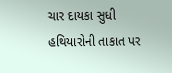ચાર દાયકા સુધી હથિયારોની તાકાત પર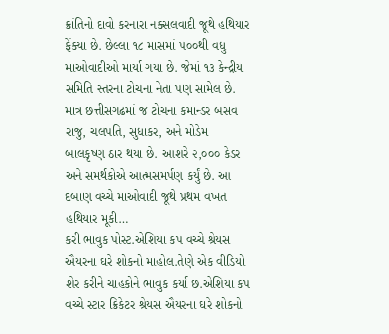ક્રાંતિનો દાવો કરનારા નક્સલવાદી જૂથે હથિયાર ફેંક્યા છે. છેલ્લા ૧૮ માસમાં ૫૦૦થી વધુ માઓવાદીઓ માર્યા ગયા છે. જેમાં ૧૩ કેન્દ્રીય સમિતિ સ્તરના ટોચના નેતા પણ સામેલ છે. માત્ર છત્તીસગઢમાં જ ટોચના કમાન્ડર બસવ રાજુ, ચલપતિ, સુધાકર, અને મોડેમ બાલકૃષ્ણ ઠાર થયા છે. આશરે ૨,૦૦૦ કેડર અને સમર્થકોએ આત્મસમર્પણ કર્યું છે. આ દબાણ વચ્ચે માઓવાદી જૂથે પ્રથમ વખત હથિયાર મૂકી…
કરી ભાવુક પોસ્ટ.એશિયા કપ વચ્ચે શ્રેયસ ઐયરના ઘરે શોકનો માહોલ.તેણે એક વીડિયો શેર કરીને ચાહકોને ભાવુક કર્યા છ.એશિયા કપ વચ્ચે સ્ટાર ક્રિકેટર શ્રેયસ ઐયરના ઘરે શોકનો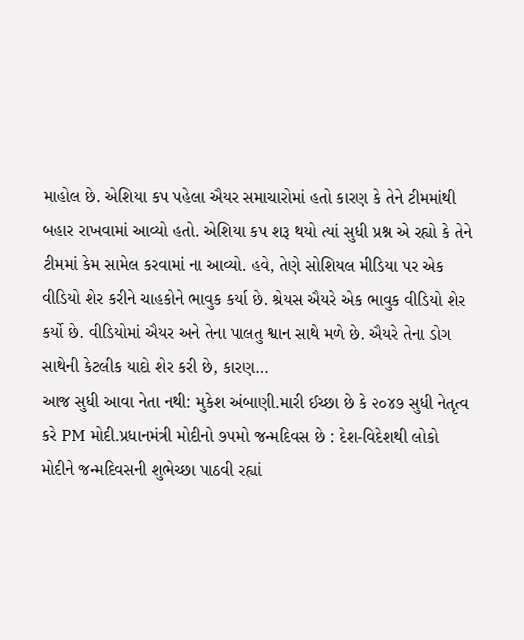માહોલ છે. એશિયા કપ પહેલા ઐયર સમાચારોમાં હતો કારણ કે તેને ટીમમાંથી બહાર રાખવામાં આવ્યો હતો. એશિયા કપ શરૂ થયો ત્યાં સુધી પ્રશ્ન એ રહ્યો કે તેને ટીમમાં કેમ સામેલ કરવામાં ના આવ્યો. હવે, તેણે સોશિયલ મીડિયા પર એક વીડિયો શેર કરીને ચાહકોને ભાવુક કર્યા છે. શ્રેયસ ઐયરે એક ભાવુક વીડિયો શેર કર્યો છે. વીડિયોમાં ઐયર અને તેના પાલતુ શ્વાન સાથે મળે છે. ઐયરે તેના ડોગ સાથેની કેટલીક યાદો શેર કરી છે, કારણ…
આજ સુધી આવા નેતા નથી: મુકેશ અંબાણી.મારી ઈચ્છા છે કે ૨૦૪૭ સુધી નેતૃત્વ કરે PM મોદી.પ્રધાનમંત્રી મોદીનો ૭૫મો જન્મદિવસ છે : દેશ-વિદેશથી લોકો મોદીને જન્મદિવસની શુભેચ્છા પાઠવી રહ્યાં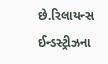છે.રિલાયન્સ ઈન્ડસ્ટ્રીઝના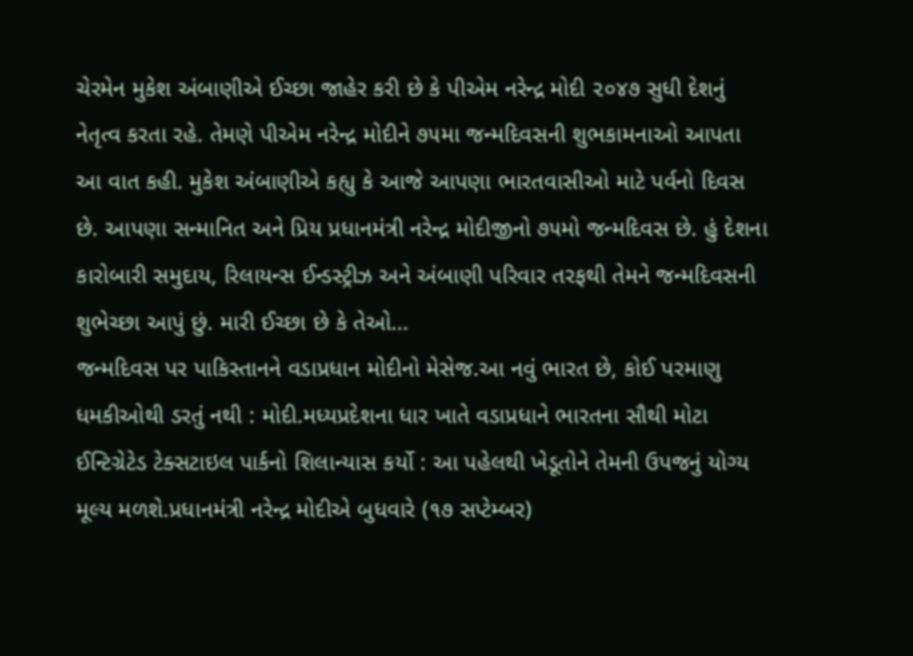ચેરમેન મુકેશ અંબાણીએ ઈચ્છા જાહેર કરી છે કે પીએમ નરેન્દ્ર મોદી ૨૦૪૭ સુધી દેશનું નેતૃત્વ કરતા રહે. તેમણે પીએમ નરેન્દ્ર મોદીને ૭૫મા જન્મદિવસની શુભકામનાઓ આપતા આ વાત કહી. મુકેશ અંબાણીએ કહ્યુ કે આજે આપણા ભારતવાસીઓ માટે પર્વનો દિવસ છે. આપણા સન્માનિત અને પ્રિય પ્રધાનમંત્રી નરેન્દ્ર મોદીજીનો ૭૫મો જન્મદિવસ છે. હું દેશના કારોબારી સમુદાય, રિલાયન્સ ઈન્ડસ્ટ્રીઝ અને અંબાણી પરિવાર તરફથી તેમને જન્મદિવસની શુભેચ્છા આપું છું. મારી ઈચ્છા છે કે તેઓ…
જન્મદિવસ પર પાકિસ્તાનને વડાપ્રધાન મોદીનો મેસેજ.આ નવું ભારત છે, કોઈ પરમાણુ ધમકીઓથી ડરતું નથી : મોદી.મધ્યપ્રદેશના ધાર ખાતે વડાપ્રધાને ભારતના સૌથી મોટા ઈન્ટિગ્રેટેડ ટેક્સટાઇલ પાર્કનો શિલાન્યાસ કર્યો : આ પહેલથી ખેડૂતોને તેમની ઉપજનું યોગ્ય મૂલ્ય મળશે.પ્રધાનમંત્રી નરેન્દ્ર મોદીએ બુધવારે (૧૭ સપ્ટેમ્બર)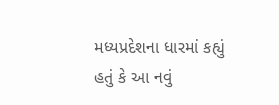મધ્યપ્રદેશના ધારમાં કહ્યું હતું કે આ નવું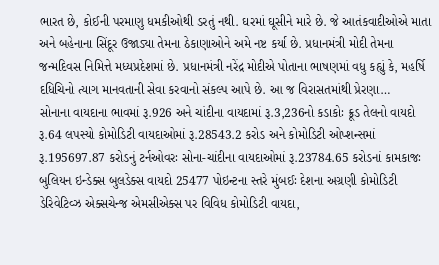ભારત છે, કોઈની પરમાણુ ધમકીઓથી ડરતું નથી. ઘરમાં ઘૂસીને મારે છે. જે આતંકવાદીઓએ માતા અને બહેનાના સિંદૂર ઉજાડ્યા તેમના ઠેકાણાઓને અમે નષ્ટ કર્યા છે. પ્રધાનમંત્રી મોદી તેમના જન્મદિવસ નિમિત્તે મધ્યપ્રદેશમાં છે. પ્રધાનમંત્રી નરેંદ્ર મોદીએ પોતાના ભાષણમાં વધુ કહ્યું કે, મહર્ષિ દધિચિનો ત્યાગ માનવતાની સેવા કરવાનો સંકલ્પ આપે છે. આ જ વિરાસતમાંથી પ્રેરણા…
સોનાના વાયદાના ભાવમાં રૂ.926 અને ચાંદીના વાયદામાં રૂ.3,236નો કડાકોઃ ક્રૂડ તેલનો વાયદો રૂ.64 લપસ્યો કોમોડિટી વાયદાઓમાં રૂ.28543.2 કરોડ અને કોમોડિટી ઓપ્શન્સમાં રૂ.195697.87 કરોડનું ટર્નઓવરઃ સોના-ચાંદીના વાયદાઓમાં રૂ.23784.65 કરોડનાં કામકાજઃ બુલિયન ઇન્ડેક્સ બુલડેક્સ વાયદો 25477 પોઇન્ટના સ્તરે મુંબઈઃ દેશના અગ્રણી કોમોડિટી ડેરિવેટિવ્ઝ એક્સચેન્જ એમસીએક્સ પર વિવિધ કોમોડિટી વાયદા,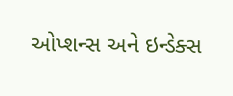ઓપ્શન્સ અને ઇન્ડેક્સ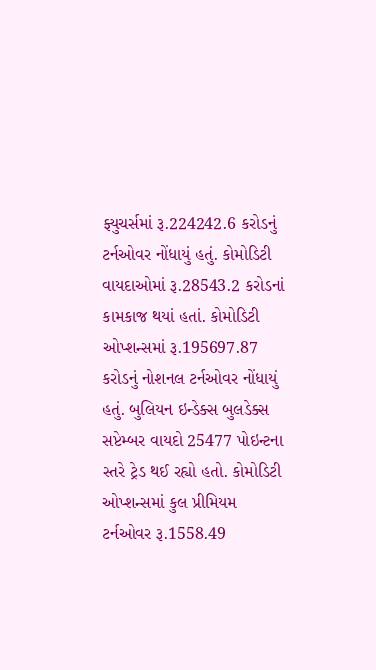ફ્યુચર્સમાં રૂ.224242.6 કરોડનું ટર્નઓવર નોંધાયું હતું. કોમોડિટી વાયદાઓમાં રૂ.28543.2 કરોડનાં કામકાજ થયાં હતાં. કોમોડિટી ઓપ્શન્સમાં રૂ.195697.87 કરોડનું નોશનલ ટર્નઓવર નોંધાયું હતું. બુલિયન ઇન્ડેક્સ બુલડેક્સ સપ્ટેમ્બર વાયદો 25477 પોઇન્ટના સ્તરે ટ્રેડ થઈ રહ્યો હતો. કોમોડિટી ઓપ્શન્સમાં કુલ પ્રીમિયમ ટર્નઓવર રૂ.1558.49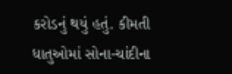કરોડનું થયું હતું. કીમતી ધાતુઓમાં સોના-ચાંદીના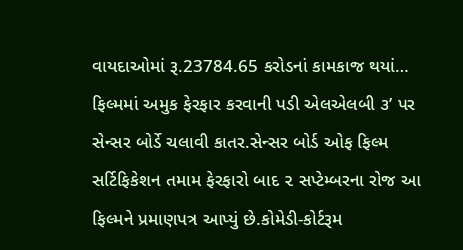વાયદાઓમાં રૂ.23784.65 કરોડનાં કામકાજ થયાં…
ફિલ્મમાં અમુક ફેરફાર કરવાની પડી એલએલબી ૩’ પર સેન્સર બોર્ડે ચલાવી કાતર.સેન્સર બોર્ડ ઓફ ફિલ્મ સર્ટિફિકેશન તમામ ફેરફારો બાદ ૨ સપ્ટેમ્બરના રોજ આ ફિલ્મને પ્રમાણપત્ર આપ્યું છે.કોમેડી-કોર્ટરૂમ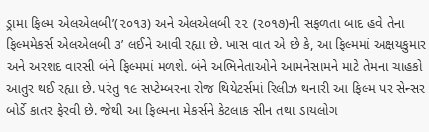ડ્રામા ફિલ્મ એલએલબી’(૨૦૧૩) અને એલએલબી ૨૨ (૨૦૧૭)ની સફળતા બાદ હવે તેના ફિલ્મમેકર્સ એલએલબી ૩’ લઈને આવી રહ્યા છે. ખાસ વાત એ છે કે, આ ફિલ્મમાં અક્ષયકુમાર અને અરશદ વારસી બંને ફિલ્મમાં મળશે. બંને અભિનેતાઓને આમનેસામને માટે તેમના ચાહકો આતુર થઈ રહ્યા છે. પરંતુ ૧૯ સપ્ટેમ્બરના રોજ થિયેટર્સમાં રિલીઝ થનારી આ ફિલ્મ પર સેન્સર બોર્ડે કાતર ફેરવી છે. જેથી આ ફિલ્મના મેકર્સને કેટલાક સીન તથા ડાયલોગ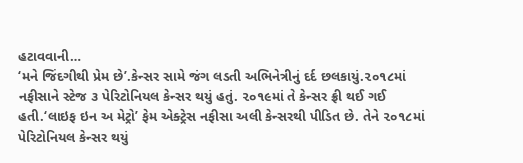હટાવવાની…
‘મને જિંદગીથી પ્રેમ છે’.કેન્સર સામે જંગ લડતી અભિનેત્રીનું દર્દ છલકાયું.૨૦૧૮માં નફીસાને સ્ટેજ ૩ પેરિટોનિયલ કેન્સર થયું હતું. ૨૦૧૯માં તે કેન્સર ફ્રી થઈ ગઈ હતી.‘લાઇફ ઇન અ મેટ્રો’ ફેમ એક્ટ્રેસ નફીસા અલી કેન્સરથી પીડિત છે. તેને ૨૦૧૮માં પેરિટોનિયલ કેન્સર થયું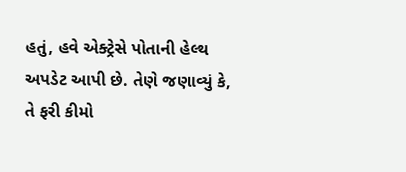હતું, હવે એક્ટ્રેસે પોતાની હેલ્થ અપડેટ આપી છે. તેણે જણાવ્યું કે, તે ફરી કીમો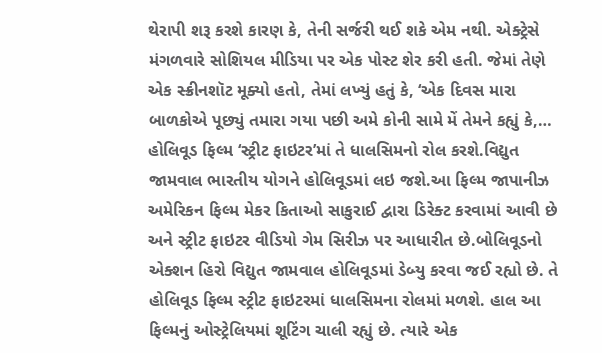થેરાપી શરૂ કરશે કારણ કે, તેની સર્જરી થઈ શકે એમ નથી. એક્ટ્રેસે મંગળવારે સોશિયલ મીડિયા પર એક પોસ્ટ શેર કરી હતી. જેમાં તેણે એક સ્ક્રીનશૉટ મૂક્યો હતો, તેમાં લખ્યું હતું કે, ‘એક દિવસ મારા બાળકોએ પૂછ્યું તમારા ગયા પછી અમે કોની સામે મેં તેમને કહ્યું કે,…
હોલિવૂડ ફિલ્મ ‘સ્ટ્રીટ ફાઇટર’માં તે ધાલસિમનો રોલ કરશે.વિદ્યુત જામવાલ ભારતીય યોગને હોલિવૂડમાં લઇ જશે.આ ફિલ્મ જાપાનીઝ અમેરિકન ફિલ્મ મેકર કિતાઓ સાકુરાઈ દ્વારા ડિરેક્ટ કરવામાં આવી છે અને સ્ટ્રીટ ફાઇટર વીડિયો ગેમ સિરીઝ પર આધારીત છે.બોલિવૂડનો એક્શન હિરો વિદ્યુત જામવાલ હોલિવૂડમાં ડેબ્યુ કરવા જઈ રહ્યો છે. તે હોલિવૂડ ફિલ્મ સ્ટ્રીટ ફાઇટરમાં ધાલસિમના રોલમાં મળશે. હાલ આ ફિલ્મનું ઓસ્ટ્રેલિયમાં શૂટિંગ ચાલી રહ્યું છે. ત્યારે એક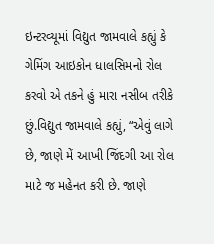ઇન્ટરવ્યૂમાં વિદ્યુત જામવાલે કહ્યું કે ગેમિંગ આઇકોન ધાલસિમનો રોલ કરવો એ તકને હું મારા નસીબ તરીકે છું.વિદ્યુત જામવાલે કહ્યું, “એવું લાગે છે, જાણે મેં આખી જિંદગી આ રોલ માટે જ મહેનત કરી છે. જાણે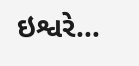ઇશ્વરે…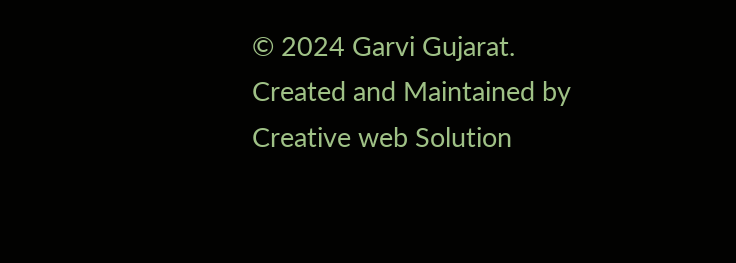© 2024 Garvi Gujarat. Created and Maintained by Creative web Solution